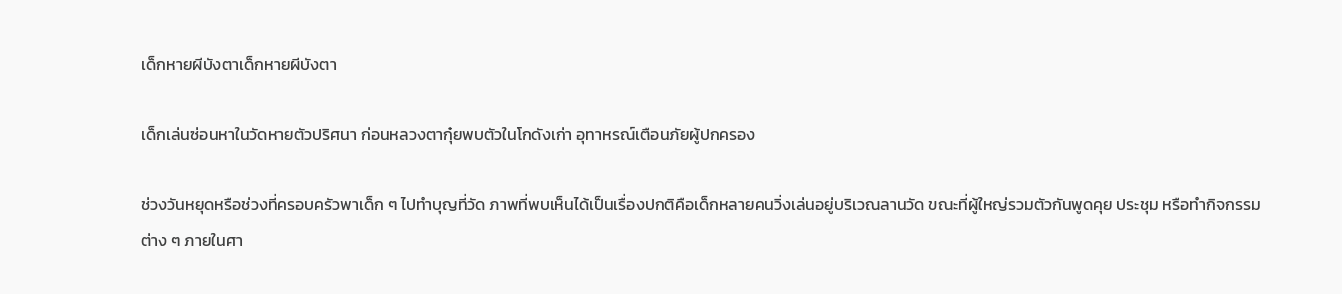เด็กหายผีบังตาเด็กหายผีบังตา

เด็กเล่นซ่อนหาในวัดหายตัวปริศนา ก่อนหลวงตากุ๋ยพบตัวในโกดังเก่า อุทาหรณ์เตือนภัยผู้ปกครอง

ช่วงวันหยุดหรือช่วงที่ครอบครัวพาเด็ก ๆ ไปทำบุญที่วัด ภาพที่พบเห็นได้เป็นเรื่องปกติคือเด็กหลายคนวิ่งเล่นอยู่บริเวณลานวัด ขณะที่ผู้ใหญ่รวมตัวกันพูดคุย ประชุม หรือทำกิจกรรมต่าง ๆ ภายในศา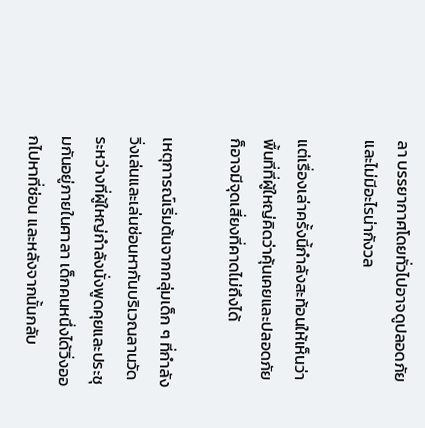ลา บรรยากาศโดยทั่วไปอาจดูปลอดภัยและไม่มีอะไรน่ากังวล

แต่เรื่องเล่าครั้งนี้กำลังสะท้อนให้เห็นว่า พื้นที่ที่ผู้ใหญ่คิดว่าคุ้นเคยและปลอดภัย ก็อาจมีจุดเสี่ยงที่คาดไม่ถึงได้

เหตุการณ์เริ่มต้นจากกลุ่มเด็ก ๆ ที่กำลังวิ่งเล่นและเล่นซ่อนหากันบริเวณลานวัด ระหว่างที่ผู้ใหญ่กำลังนั่งพูดคุยและประชุมกันอยู่ภายในศาลา เด็กคนหนึ่งได้วิ่งออกไปหาที่ซ่อน และหลังจากนั้นกลับ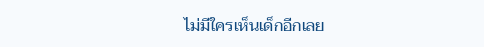ไม่มีใครเห็นเด็กอีกเลย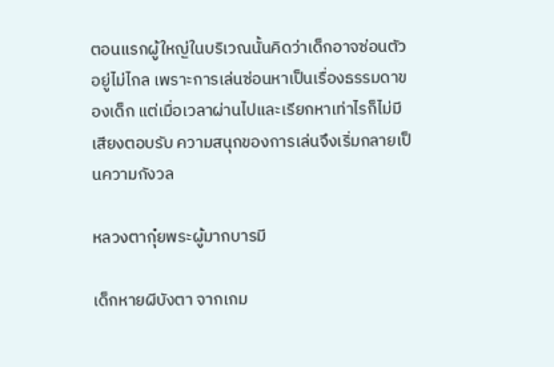ตอนแรกผู้ใหญ่ในบริเวณนั้นคิดว่าเด็กอาจซ่อนตัวอยู่ไม่ไกล เพราะการเล่นซ่อนหาเป็นเรื่องธรรมดาของเด็ก แต่เมื่อเวลาผ่านไปและเรียกหาเท่าไรก็ไม่มีเสียงตอบรับ ความสนุกของการเล่นจึงเริ่มกลายเป็นความกังวล

หลวงตากุ๋ยพระผู้มากบารมี

เด็กหายผีบังตา จากเกม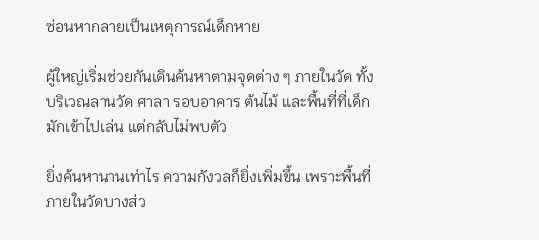ซ่อนหากลายเป็นเหตุการณ์เด็กหาย

ผู้ใหญ่เริ่มช่วยกันเดินค้นหาตามจุดต่าง ๆ ภายในวัด ทั้งบริเวณลานวัด ศาลา รอบอาคาร ต้นไม้ และพื้นที่ที่เด็กมักเข้าไปเล่น แต่กลับไม่พบตัว

ยิ่งค้นหานานเท่าไร ความกังวลก็ยิ่งเพิ่มขึ้น เพราะพื้นที่ภายในวัดบางส่ว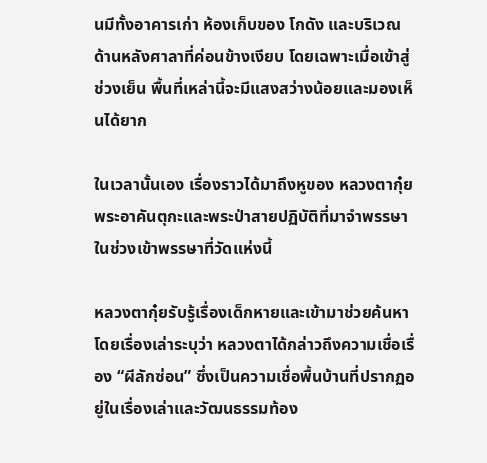นมีทั้งอาคารเก่า ห้องเก็บของ โกดัง และบริเวณด้านหลังศาลาที่ค่อนข้างเงียบ โดยเฉพาะเมื่อเข้าสู่ช่วงเย็น พื้นที่เหล่านี้จะมีแสงสว่างน้อยและมองเห็นได้ยาก

ในเวลานั้นเอง เรื่องราวได้มาถึงหูของ หลวงตากุ๋ย พระอาคันตุกะและพระป่าสายปฏิบัติที่มาจำพรรษาในช่วงเข้าพรรษาที่วัดแห่งนี้

หลวงตากุ๋ยรับรู้เรื่องเด็กหายและเข้ามาช่วยค้นหา โดยเรื่องเล่าระบุว่า หลวงตาได้กล่าวถึงความเชื่อเรื่อง “ผีลักซ่อน” ซึ่งเป็นความเชื่อพื้นบ้านที่ปรากฏอยู่ในเรื่องเล่าและวัฒนธรรมท้อง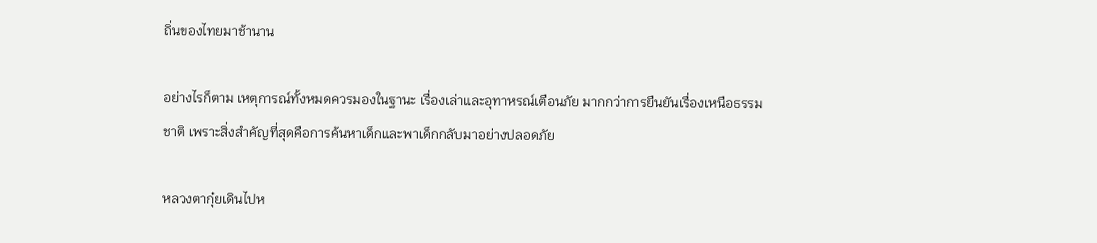ถิ่นของไทยมาช้านาน

อย่างไรก็ตาม เหตุการณ์ทั้งหมดควรมองในฐานะ เรื่องเล่าและอุทาหรณ์เตือนภัย มากกว่าการยืนยันเรื่องเหนือธรรมชาติ เพราะสิ่งสำคัญที่สุดคือการค้นหาเด็กและพาเด็กกลับมาอย่างปลอดภัย

หลวงตากุ๋ยเดินไปห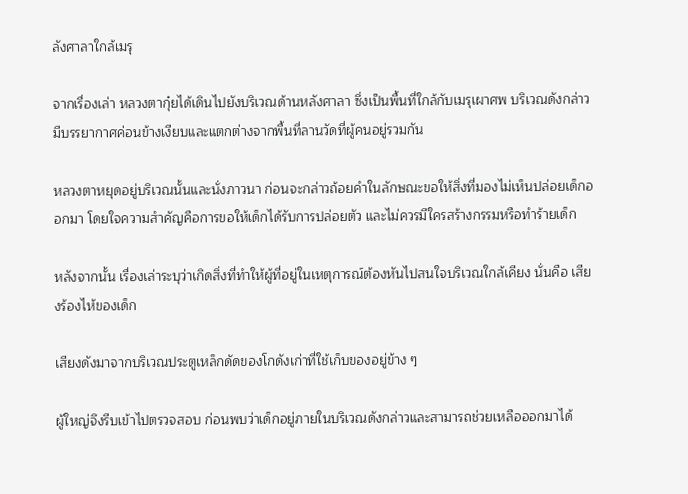ลังศาลาใกล้เมรุ

จากเรื่องเล่า หลวงตากุ๋ยได้เดินไปยังบริเวณด้านหลังศาลา ซึ่งเป็นพื้นที่ใกล้กับเมรุเผาศพ บริเวณดังกล่าวมีบรรยากาศค่อนข้างเงียบและแตกต่างจากพื้นที่ลานวัดที่ผู้คนอยู่รวมกัน

หลวงตาหยุดอยู่บริเวณนั้นและนั่งภาวนา ก่อนจะกล่าวถ้อยคำในลักษณะขอให้สิ่งที่มองไม่เห็นปล่อยเด็กออกมา โดยใจความสำคัญคือการขอให้เด็กได้รับการปล่อยตัว และไม่ควรมีใครสร้างกรรมหรือทำร้ายเด็ก

หลังจากนั้น เรื่องเล่าระบุว่าเกิดสิ่งที่ทำให้ผู้ที่อยู่ในเหตุการณ์ต้องหันไปสนใจบริเวณใกล้เคียง นั่นคือ เสียงร้องไห้ของเด็ก

เสียงดังมาจากบริเวณประตูเหล็กดัดของโกดังเก่าที่ใช้เก็บของอยู่ข้าง ๆ

ผู้ใหญ่จึงรีบเข้าไปตรวจสอบ ก่อนพบว่าเด็กอยู่ภายในบริเวณดังกล่าวและสามารถช่วยเหลือออกมาได้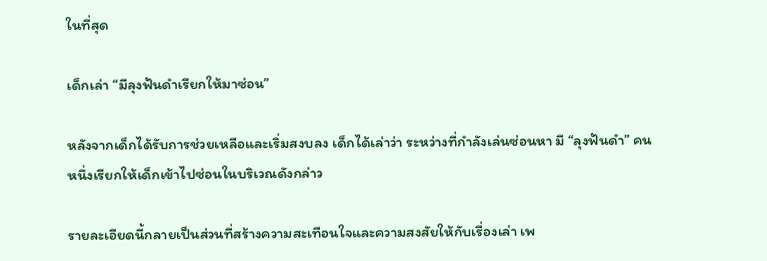ในที่สุด

เด็กเล่า “มีลุงฟันดำเรียกให้มาซ่อน”

หลังจากเด็กได้รับการช่วยเหลือและเริ่มสงบลง เด็กได้เล่าว่า ระหว่างที่กำลังเล่นซ่อนหา มี “ลุงฟันดำ” คนหนึ่งเรียกให้เด็กเข้าไปซ่อนในบริเวณดังกล่าว

รายละเอียดนี้กลายเป็นส่วนที่สร้างความสะเทือนใจและความสงสัยให้กับเรื่องเล่า เพ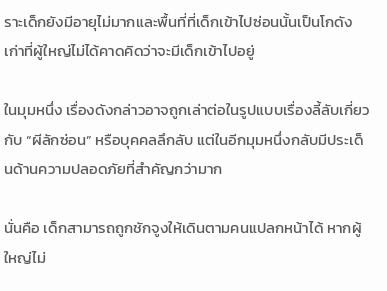ราะเด็กยังมีอายุไม่มากและพื้นที่ที่เด็กเข้าไปซ่อนนั้นเป็นโกดังเก่าที่ผู้ใหญ่ไม่ได้คาดคิดว่าจะมีเด็กเข้าไปอยู่

ในมุมหนึ่ง เรื่องดังกล่าวอาจถูกเล่าต่อในรูปแบบเรื่องลี้ลับเกี่ยวกับ “ผีลักซ่อน” หรือบุคคลลึกลับ แต่ในอีกมุมหนึ่งกลับมีประเด็นด้านความปลอดภัยที่สำคัญกว่ามาก

นั่นคือ เด็กสามารถถูกชักจูงให้เดินตามคนแปลกหน้าได้ หากผู้ใหญ่ไม่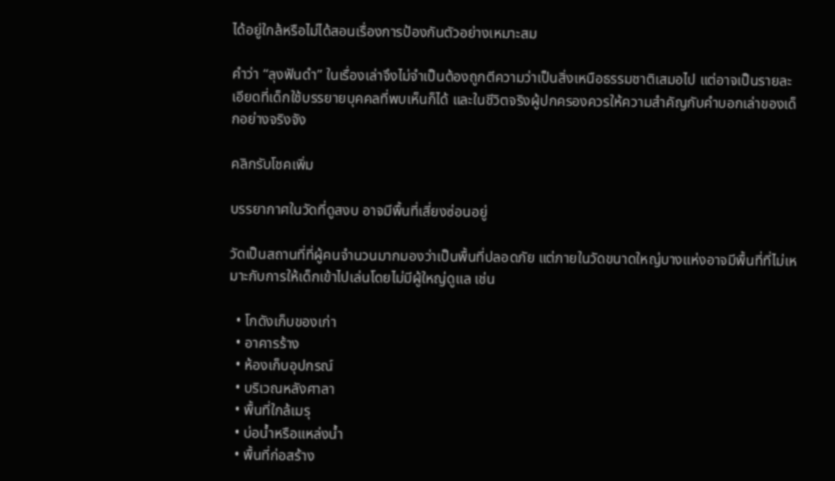ได้อยู่ใกล้หรือไม่ได้สอนเรื่องการป้องกันตัวอย่างเหมาะสม

คำว่า “ลุงฟันดำ” ในเรื่องเล่าจึงไม่จำเป็นต้องถูกตีความว่าเป็นสิ่งเหนือธรรมชาติเสมอไป แต่อาจเป็นรายละเอียดที่เด็กใช้บรรยายบุคคลที่พบเห็นก็ได้ และในชีวิตจริงผู้ปกครองควรให้ความสำคัญกับคำบอกเล่าของเด็กอย่างจริงจัง

คลิกรับโชคเพิ่ม

บรรยากาศในวัดที่ดูสงบ อาจมีพื้นที่เสี่ยงซ่อนอยู่

วัดเป็นสถานที่ที่ผู้คนจำนวนมากมองว่าเป็นพื้นที่ปลอดภัย แต่ภายในวัดขนาดใหญ่บางแห่งอาจมีพื้นที่ที่ไม่เหมาะกับการให้เด็กเข้าไปเล่นโดยไม่มีผู้ใหญ่ดูแล เช่น

  • โกดังเก็บของเก่า
  • อาคารร้าง
  • ห้องเก็บอุปกรณ์
  • บริเวณหลังศาลา
  • พื้นที่ใกล้เมรุ
  • บ่อน้ำหรือแหล่งน้ำ
  • พื้นที่ก่อสร้าง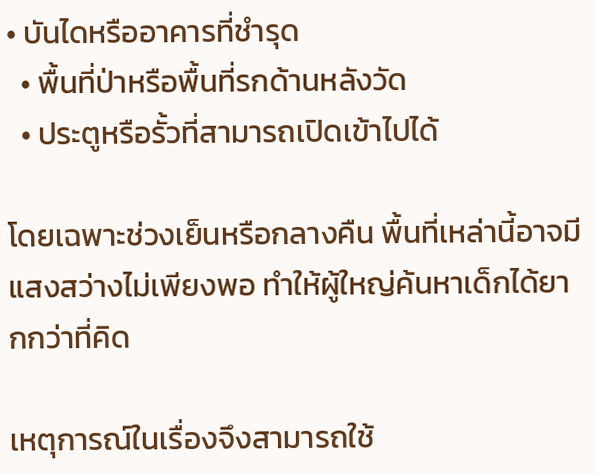• บันไดหรืออาคารที่ชำรุด
  • พื้นที่ป่าหรือพื้นที่รกด้านหลังวัด
  • ประตูหรือรั้วที่สามารถเปิดเข้าไปได้

โดยเฉพาะช่วงเย็นหรือกลางคืน พื้นที่เหล่านี้อาจมีแสงสว่างไม่เพียงพอ ทำให้ผู้ใหญ่ค้นหาเด็กได้ยากกว่าที่คิด

เหตุการณ์ในเรื่องจึงสามารถใช้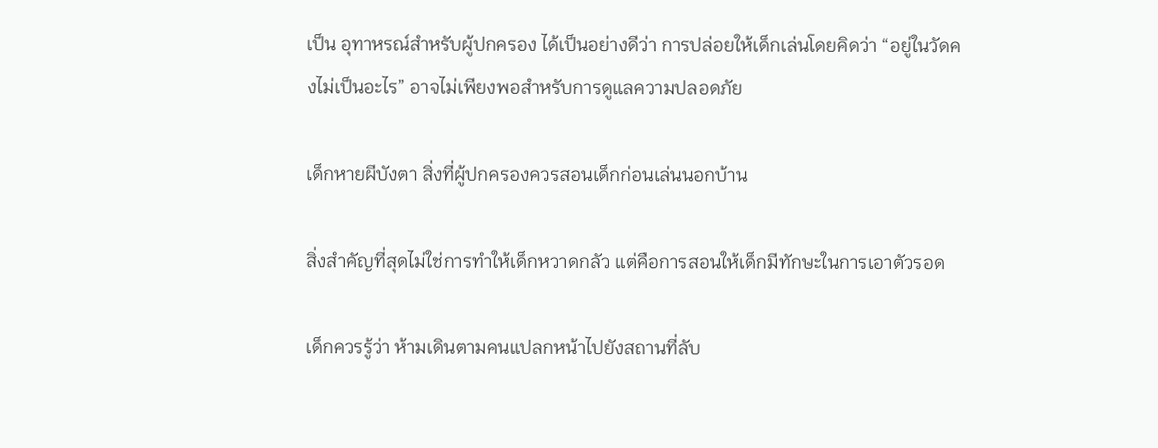เป็น อุทาหรณ์สำหรับผู้ปกครอง ได้เป็นอย่างดีว่า การปล่อยให้เด็กเล่นโดยคิดว่า “อยู่ในวัดคงไม่เป็นอะไร” อาจไม่เพียงพอสำหรับการดูแลความปลอดภัย

เด็กหายผีบังตา สิ่งที่ผู้ปกครองควรสอนเด็กก่อนเล่นนอกบ้าน

สิ่งสำคัญที่สุดไม่ใช่การทำให้เด็กหวาดกลัว แต่คือการสอนให้เด็กมีทักษะในการเอาตัวรอด

เด็กควรรู้ว่า ห้ามเดินตามคนแปลกหน้าไปยังสถานที่ลับ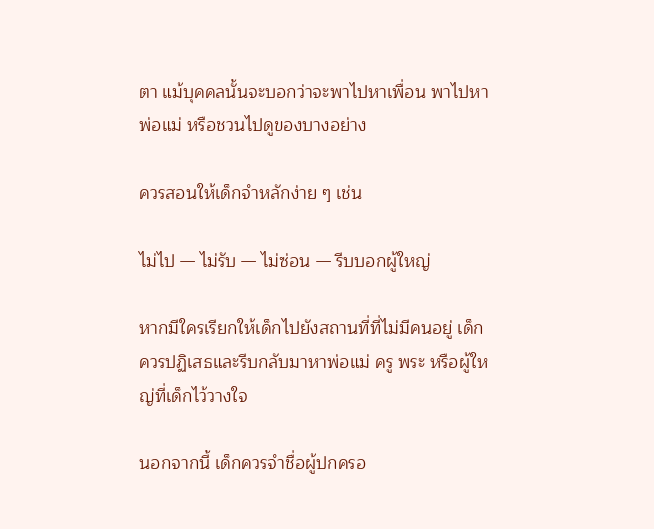ตา แม้บุคคลนั้นจะบอกว่าจะพาไปหาเพื่อน พาไปหาพ่อแม่ หรือชวนไปดูของบางอย่าง

ควรสอนให้เด็กจำหลักง่าย ๆ เช่น

ไม่ไป — ไม่รับ — ไม่ซ่อน — รีบบอกผู้ใหญ่

หากมีใครเรียกให้เด็กไปยังสถานที่ที่ไม่มีคนอยู่ เด็กควรปฏิเสธและรีบกลับมาหาพ่อแม่ ครู พระ หรือผู้ใหญ่ที่เด็กไว้วางใจ

นอกจากนี้ เด็กควรจำชื่อผู้ปกครอ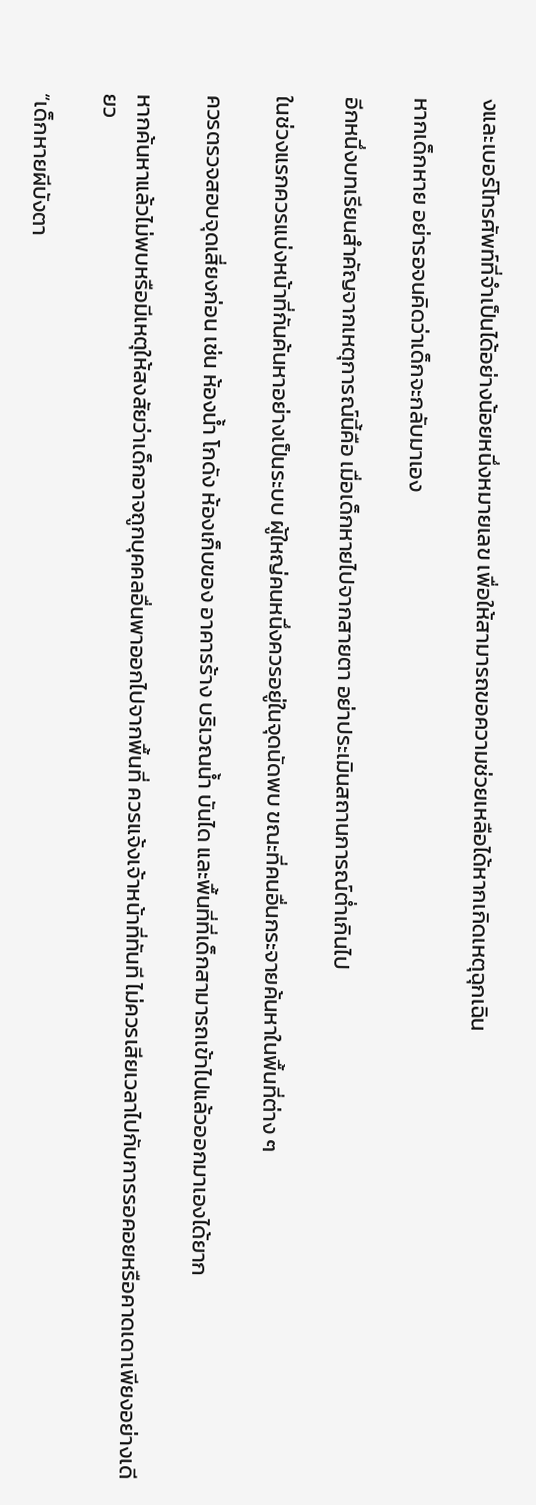งและเบอร์โทรศัพท์ที่จำเป็นได้อย่างน้อยหนึ่งหมายเลข เพื่อให้สามารถขอความช่วยเหลือได้หากเกิดเหตุฉุกเฉิน

หากเด็กหาย อย่ารอจนคิดว่าเด็กจะกลับมาเอง

อีกหนึ่งบทเรียนสำคัญจากเหตุการณ์นี้คือ เมื่อเด็กหายไปจากสายตา อย่าประเมินสถานการณ์ต่ำเกินไป

ในช่วงแรกควรแบ่งหน้าที่กันค้นหาอย่างเป็นระบบ ผู้ใหญ่คนหนึ่งควรอยู่ในจุดนัดพบ ขณะที่คนอื่นกระจายค้นหาในพื้นที่ต่าง ๆ

ควรตรวจสอบจุดเสี่ยงก่อน เช่น ห้องน้ำ โกดัง ห้องเก็บของ อาคารร้าง บริเวณน้ำ บันได และพื้นที่ที่เด็กสามารถเข้าไปแล้วออกมาเองได้ยาก

หากค้นหาแล้วไม่พบหรือมีเหตุให้สงสัยว่าเด็กอาจถูกบุคคลอื่นพาออกไปจากพื้นที่ ควรแจ้งเจ้าหน้าที่ทันที ไม่ควรเสียเวลาไปกับการรอคอยหรือคาดเดาเพียงอย่างเดียว

“เด็กหายผีบังตา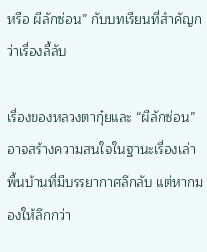หรือ ผีลักซ่อน” กับบทเรียนที่สำคัญกว่าเรื่องลี้ลับ

เรื่องของหลวงตากุ๋ยและ “ผีลักซ่อน” อาจสร้างความสนใจในฐานะเรื่องเล่าพื้นบ้านที่มีบรรยากาศลึกลับ แต่หากมองให้ลึกกว่า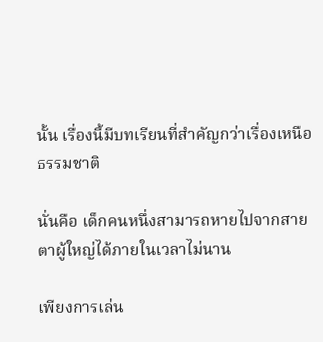นั้น เรื่องนี้มีบทเรียนที่สำคัญกว่าเรื่องเหนือธรรมชาติ

นั่นคือ เด็กคนหนึ่งสามารถหายไปจากสายตาผู้ใหญ่ได้ภายในเวลาไม่นาน

เพียงการเล่น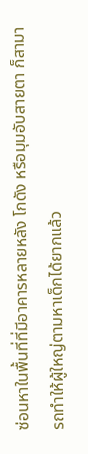ซ่อนหาในพื้นที่ที่มีอาคารหลายหลัง โกดัง หรือมุมอับสายตา ก็สามารถทำให้ผู้ใหญ่ตามหาเด็กได้ยากแล้ว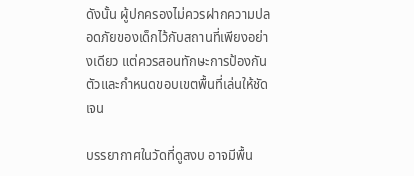ดังนั้น ผู้ปกครองไม่ควรฝากความปลอดภัยของเด็กไว้กับสถานที่เพียงอย่างเดียว แต่ควรสอนทักษะการป้องกันตัวและกำหนดขอบเขตพื้นที่เล่นให้ชัดเจน

บรรยากาศในวัดที่ดูสงบ อาจมีพื้น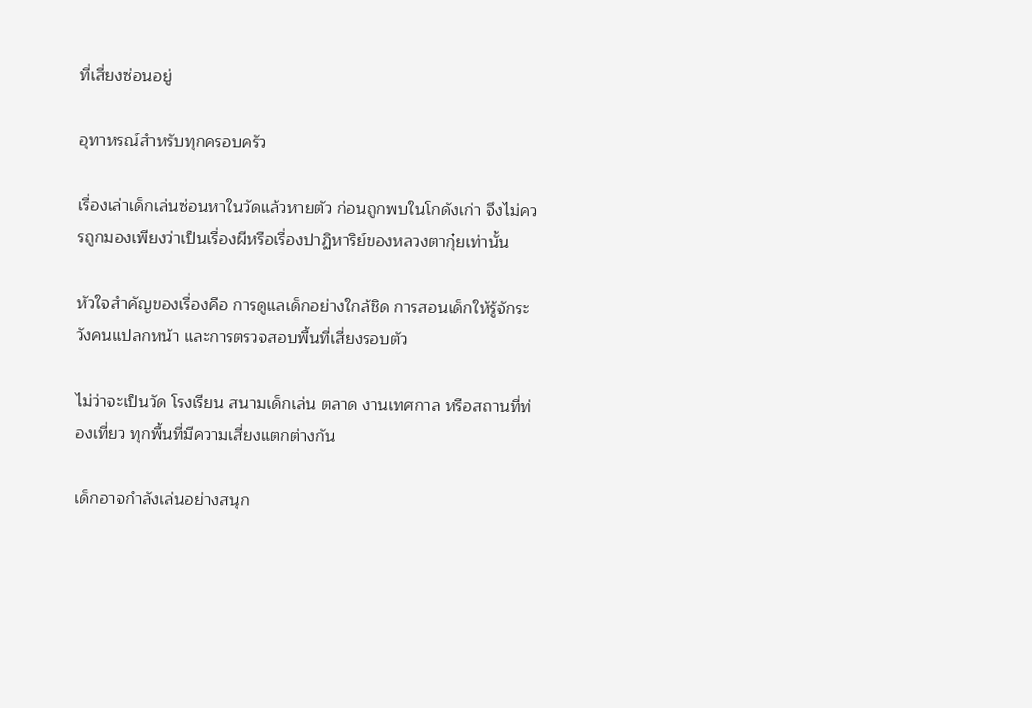ที่เสี่ยงซ่อนอยู่

อุทาหรณ์สำหรับทุกครอบครัว

เรื่องเล่าเด็กเล่นซ่อนหาในวัดแล้วหายตัว ก่อนถูกพบในโกดังเก่า จึงไม่ควรถูกมองเพียงว่าเป็นเรื่องผีหรือเรื่องปาฏิหาริย์ของหลวงตากุ๋ยเท่านั้น

หัวใจสำคัญของเรื่องคือ การดูแลเด็กอย่างใกล้ชิด การสอนเด็กให้รู้จักระวังคนแปลกหน้า และการตรวจสอบพื้นที่เสี่ยงรอบตัว

ไม่ว่าจะเป็นวัด โรงเรียน สนามเด็กเล่น ตลาด งานเทศกาล หรือสถานที่ท่องเที่ยว ทุกพื้นที่มีความเสี่ยงแตกต่างกัน

เด็กอาจกำลังเล่นอย่างสนุก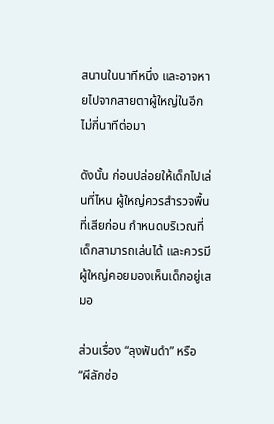สนานในนาทีหนึ่ง และอาจหายไปจากสายตาผู้ใหญ่ในอีกไม่กี่นาทีต่อมา

ดังนั้น ก่อนปล่อยให้เด็กไปเล่นที่ไหน ผู้ใหญ่ควรสำรวจพื้นที่เสียก่อน กำหนดบริเวณที่เด็กสามารถเล่นได้ และควรมีผู้ใหญ่คอยมองเห็นเด็กอยู่เสมอ

ส่วนเรื่อง “ลุงฟันดำ” หรือ “ผีลักซ่อ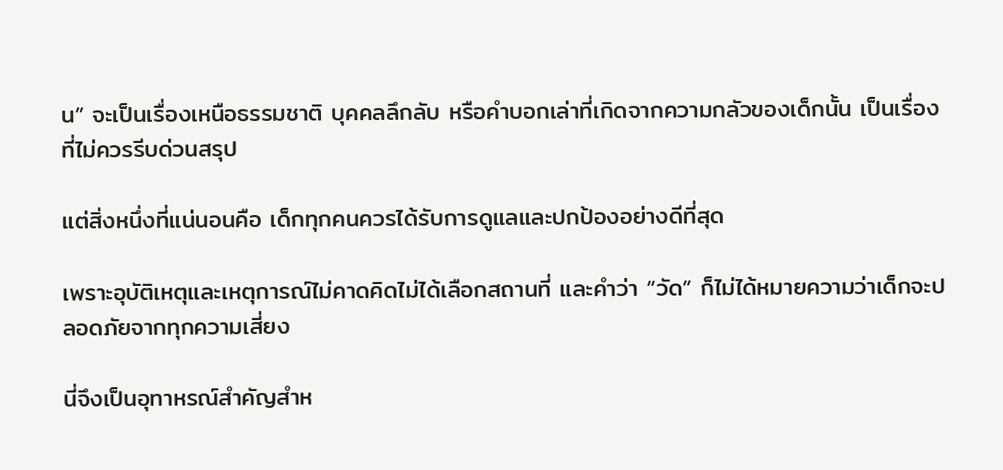น” จะเป็นเรื่องเหนือธรรมชาติ บุคคลลึกลับ หรือคำบอกเล่าที่เกิดจากความกลัวของเด็กนั้น เป็นเรื่องที่ไม่ควรรีบด่วนสรุป

แต่สิ่งหนึ่งที่แน่นอนคือ เด็กทุกคนควรได้รับการดูแลและปกป้องอย่างดีที่สุด

เพราะอุบัติเหตุและเหตุการณ์ไม่คาดคิดไม่ได้เลือกสถานที่ และคำว่า “วัด” ก็ไม่ได้หมายความว่าเด็กจะปลอดภัยจากทุกความเสี่ยง

นี่จึงเป็นอุทาหรณ์สำคัญสำห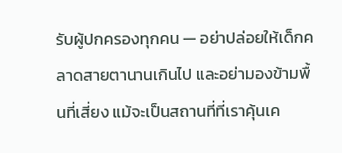รับผู้ปกครองทุกคน — อย่าปล่อยให้เด็กคลาดสายตานานเกินไป และอย่ามองข้ามพื้นที่เสี่ยง แม้จะเป็นสถานที่ที่เราคุ้นเค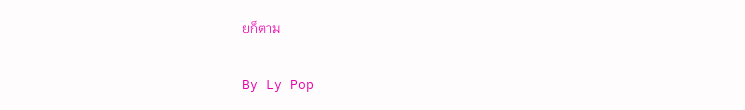ยก็ตาม

By Ly Pop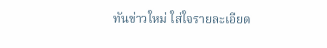ทันข่าวใหม่ ใส่ใจรายละเอียด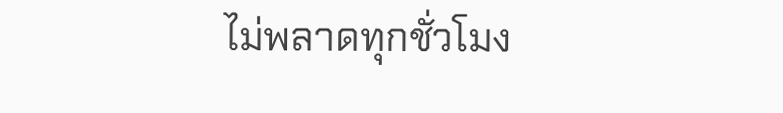ไม่พลาดทุกชั่วโมง